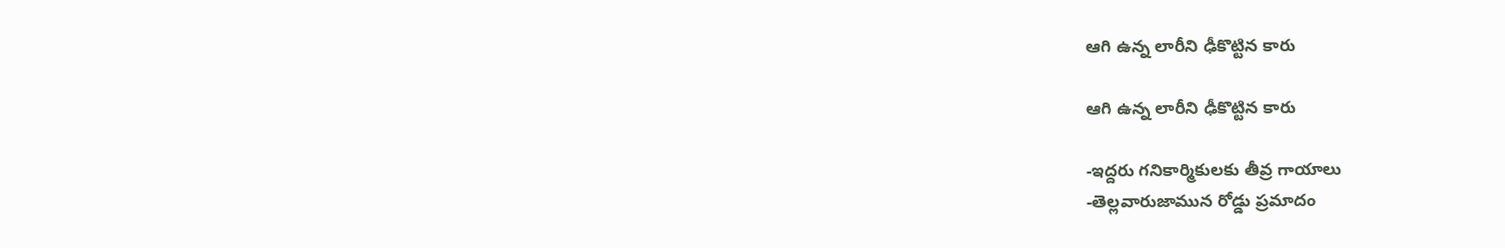ఆగి ఉన్న లారీని ఢీకొట్టిన కారు

ఆగి ఉన్న లారీని ఢీకొట్టిన కారు

-ఇద్దరు గనికార్మికులకు తీవ్ర గాయాలు
-తెల్లవారుజామున రోడ్డు ప్రమాదం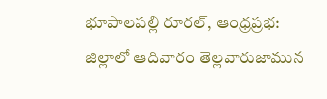భూపాలపల్లి రూరల్, ఆంధ్రప్రభ: జిల్లాలో ఆదివారం తెల్లవారుజామున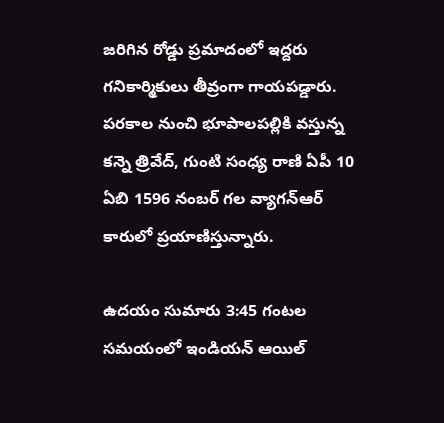జరిగిన రోడ్డు ప్రమాదంలో ఇద్దరు గనికార్మికులు తీవ్రంగా గాయపడ్డారు. పరకాల నుంచి భూపాలపల్లికి వస్తున్న కన్నె త్రివేద్, గుంటి సంధ్య రాణి ఏపీ 10 ఏబి 1596 నంబర్ గల వ్యాగన్ఆర్ కారులో ప్రయాణిస్తున్నారు.

ఉదయం సుమారు 3:45 గంటల సమయంలో ఇండియన్ ఆయిల్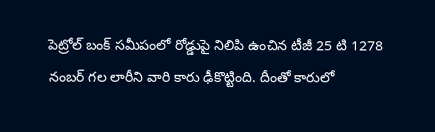పెట్రోల్ బంక్ సమీపంలో రోడ్డుపై నిలిపి ఉంచిన టీజీ 25 టి 1278 నంబర్ గల లారీని వారి కారు ఢీకొట్టింది. దీంతో కారులో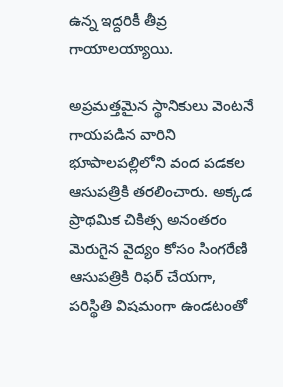ఉన్న ఇద్దరికీ తీవ్ర గాయాలయ్యాయి.

అప్రమత్తమైన స్థానికులు వెంటనే గాయపడిన వారిని భూపాలపల్లిలోని వంద పడకల ఆసుపత్రికి తరలించారు. అక్కడ ప్రాథమిక చికిత్స అనంతరం మెరుగైన వైద్యం కోసం సింగరేణి ఆసుపత్రికి రిఫర్ చేయగా, పరిస్థితి విషమంగా ఉండటంతో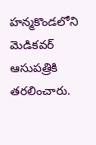హన్మకొండలోని మెడికవర్ ఆసుపత్రికి తరలించారు.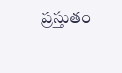ప్రస్తుతం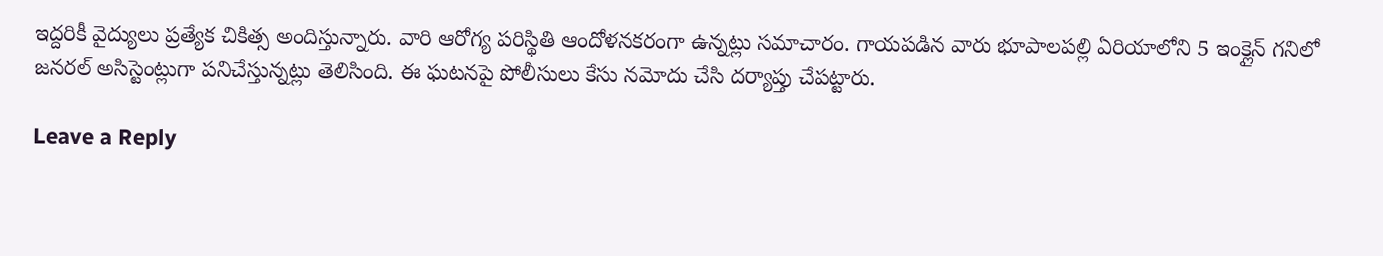ఇద్దరికీ వైద్యులు ప్రత్యేక చికిత్స అందిస్తున్నారు. వారి ఆరోగ్య పరిస్థితి ఆందోళనకరంగా ఉన్నట్లు సమాచారం. గాయపడిన వారు భూపాలపల్లి ఏరియాలోని 5 ఇంక్లైన్ గనిలో జనరల్ అసిస్టెంట్లుగా పనిచేస్తున్నట్లు తెలిసింది. ఈ ఘటనపై పోలీసులు కేసు నమోదు చేసి దర్యాప్తు చేపట్టారు.

Leave a Reply